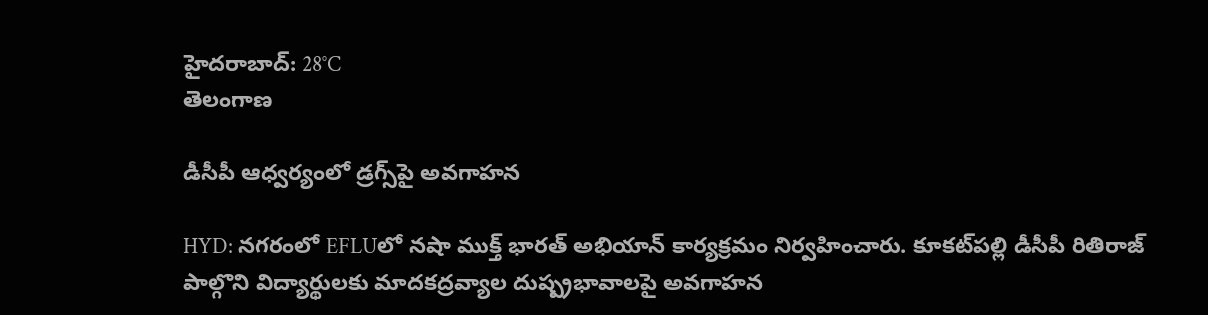హైదరాబాద్: 28°C
తెలంగాణ

డీసీపీ ఆధ్వర్యంలో డ్రగ్స్‌పై అవగాహన

HYD: నగరంలో EFLUలో నషా ముక్త్‌ భారత్‌ అభియాన్‌ కార్యక్రమం నిర్వహించారు. కూకట్‌పల్లి డీసీపీ రితిరాజ్‌ పాల్గొని విద్యార్థులకు మాదకద్రవ్యాల దుష్ప్రభావాలపై అవగాహన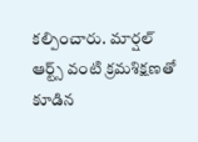కల్పించారు. మార్షల్‌ ఆర్ట్స్‌ వంటి క్రమశిక్షణతో కూడిన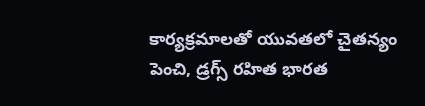కార్యక్రమాలతో యువతలో చైతన్యం పెంచి, డ్రగ్స్‌ రహిత భారత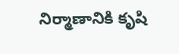నిర్మాణానికి కృషి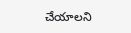చేయాలని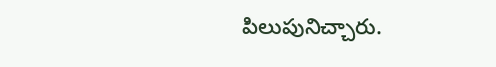పిలుపునిచ్చారు.